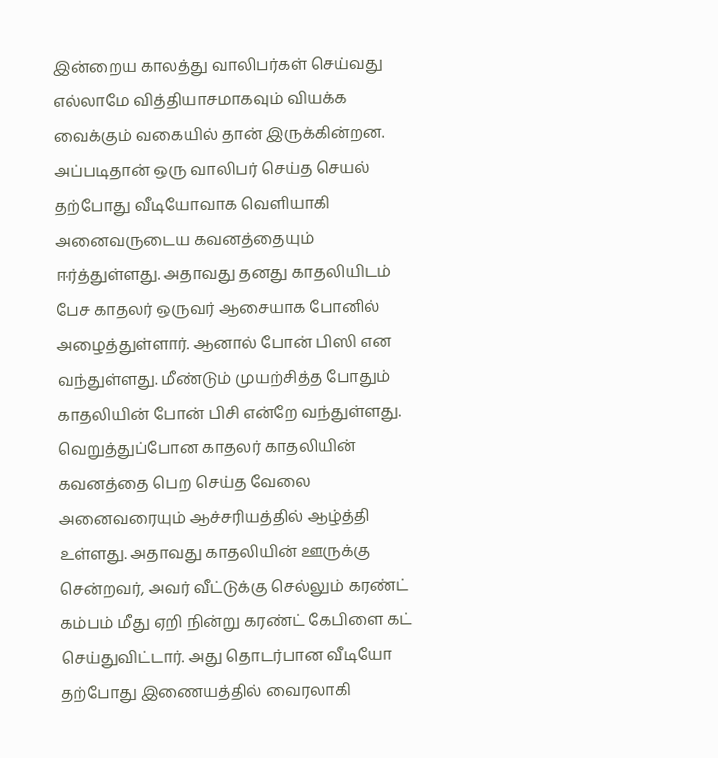இன்றைய காலத்து வாலிபர்கள் செய்வது எல்லாமே வித்தியாசமாகவும் வியக்க வைக்கும் வகையில் தான் இருக்கின்றன. அப்படிதான் ஒரு வாலிபர் செய்த செயல் தற்போது வீடியோவாக வெளியாகி அனைவருடைய கவனத்தையும் ஈர்த்துள்ளது. அதாவது தனது காதலியிடம் பேச காதலர் ஒருவர் ஆசையாக போனில் அழைத்துள்ளார். ஆனால் போன் பிஸி என வந்துள்ளது. மீண்டும் முயற்சித்த போதும் காதலியின் போன் பிசி என்றே வந்துள்ளது.
வெறுத்துப்போன காதலர் காதலியின் கவனத்தை பெற செய்த வேலை அனைவரையும் ஆச்சரியத்தில் ஆழ்த்தி உள்ளது. அதாவது காதலியின் ஊருக்கு சென்றவர், அவர் வீட்டுக்கு செல்லும் கரண்ட் கம்பம் மீது ஏறி நின்று கரண்ட் கேபிளை கட் செய்துவிட்டார். அது தொடர்பான வீடியோ தற்போது இணையத்தில் வைரலாகி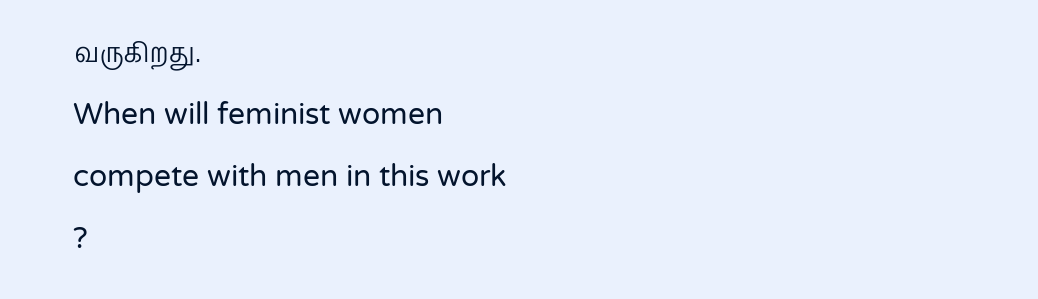வருகிறது.
When will feminist women compete with men in this work ?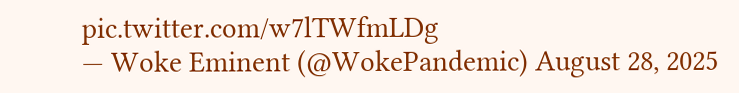pic.twitter.com/w7lTWfmLDg
— Woke Eminent (@WokePandemic) August 28, 2025